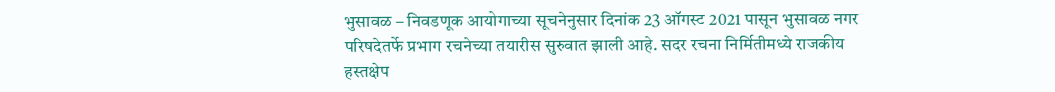भुसावळ – निवडणूक आयोगाच्या सूचनेनुसार दिनांक 23 ऑगस्ट 2021 पासून भुसावळ नगर परिषदेतर्फे प्रभाग रचनेच्या तयारीस सुरुवात झाली आहे. सदर रचना निर्मितीमध्ये राजकीय हस्तक्षेप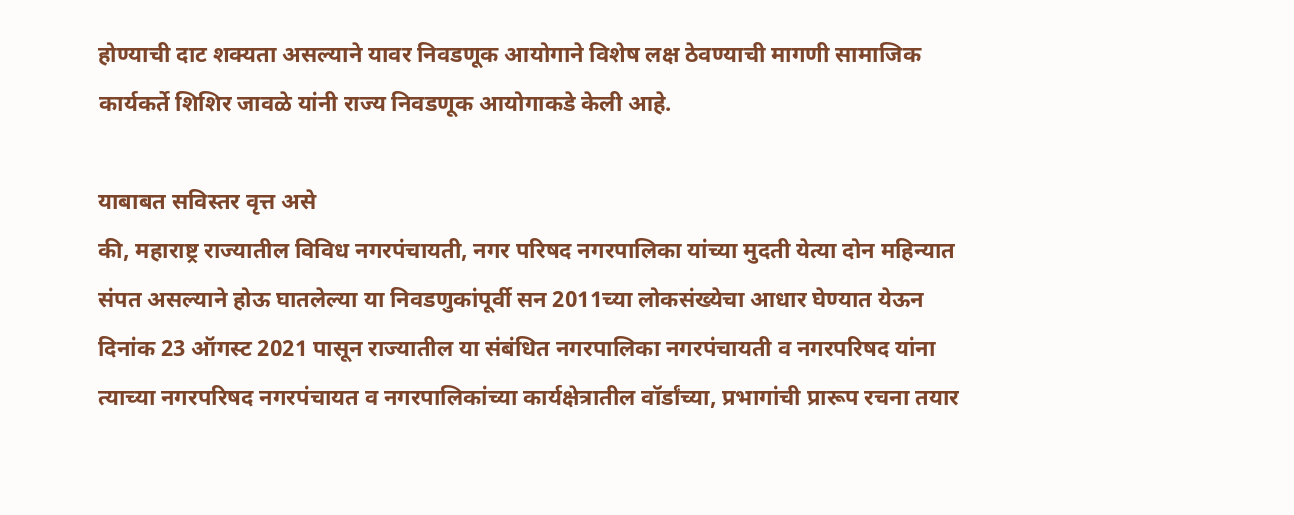होण्याची दाट शक्यता असल्याने यावर निवडणूक आयोगाने विशेष लक्ष ठेवण्याची मागणी सामाजिक कार्यकर्ते शिशिर जावळे यांनी राज्य निवडणूक आयोगाकडे केली आहे.

याबाबत सविस्तर वृत्त असे
की, महाराष्ट्र राज्यातील विविध नगरपंचायती, नगर परिषद नगरपालिका यांच्या मुदती येत्या दोन महिन्यात संपत असल्याने होऊ घातलेल्या या निवडणुकांपूर्वी सन 2011च्या लोकसंख्येचा आधार घेण्यात येऊन दिनांक 23 ऑगस्ट 2021 पासून राज्यातील या संबंधित नगरपालिका नगरपंचायती व नगरपरिषद यांना त्याच्या नगरपरिषद नगरपंचायत व नगरपालिकांच्या कार्यक्षेत्रातील वॉर्डांच्या, प्रभागांची प्रारूप रचना तयार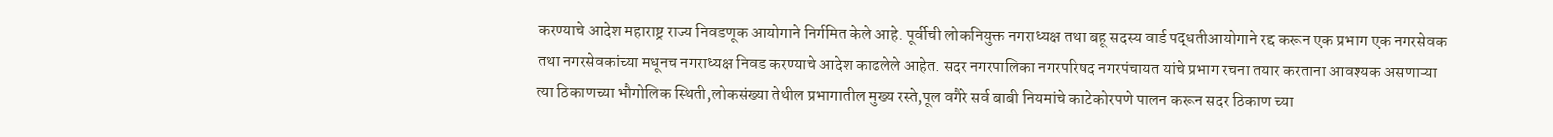करण्याचे आदेश महाराष्ट्र राज्य निवडणूक आयोगाने निर्गमित केले आहे. पूर्वीची लोकनियुक्त नगराध्यक्ष तथा बहू सदस्य वार्ड पद्धतीआयोगाने रद्द करून एक प्रभाग एक नगरसेवक तथा नगरसेवकांच्या मधूनच नगराध्यक्ष निवड करण्याचे आदेश काढलेले आहेत. सदर नगरपालिका नगरपरिषद नगरपंचायत यांचे प्रभाग रचना तयार करताना आवश्यक असणाऱ्या त्या ठिकाणच्या भौगोलिक स्थिती,लोकसंख्या तेथील प्रभागातील मुख्य रस्ते,पूल वगैरे सर्व बाबी नियमांचे काटेकोरपणे पालन करून सदर ठिकाण च्या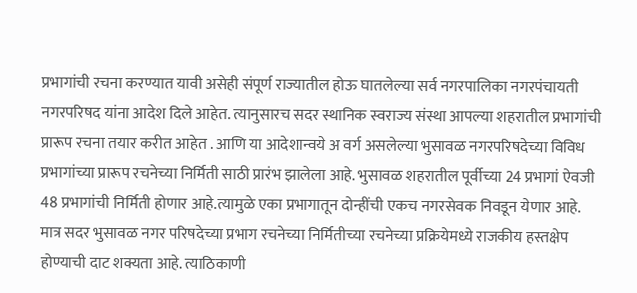प्रभागांची रचना करण्यात यावी असेही संपूर्ण राज्यातील होऊ घातलेल्या सर्व नगरपालिका नगरपंचायती नगरपरिषद यांना आदेश दिले आहेत. त्यानुसारच सदर स्थानिक स्वराज्य संस्था आपल्या शहरातील प्रभागांची प्रारूप रचना तयार करीत आहेत . आणि या आदेशान्वये अ वर्ग असलेल्या भुसावळ नगरपरिषदेच्या विविध प्रभागांच्या प्रारूप रचनेच्या निर्मिती साठी प्रारंभ झालेला आहे. भुसावळ शहरातील पूर्वीच्या 24 प्रभागां ऐवजी 48 प्रभागांची निर्मिती होणार आहे.त्यामुळे एका प्रभागातून दोन्हींची एकच नगरसेवक निवडून येणार आहे. मात्र सदर भुसावळ नगर परिषदेच्या प्रभाग रचनेच्या निर्मितीच्या रचनेच्या प्रक्रियेमध्ये राजकीय हस्तक्षेप होण्याची दाट शक्यता आहे. त्याठिकाणी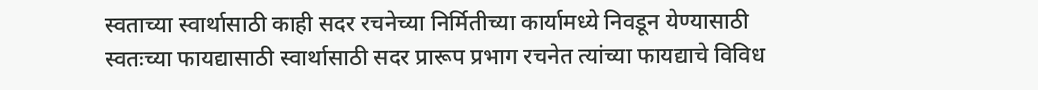स्वताच्या स्वार्थासाठी काही सदर रचनेच्या निर्मितीच्या कार्यामध्ये निवडून येण्यासाठी स्वतःच्या फायद्यासाठी स्वार्थासाठी सदर प्रारूप प्रभाग रचनेत त्यांच्या फायद्याचे विविध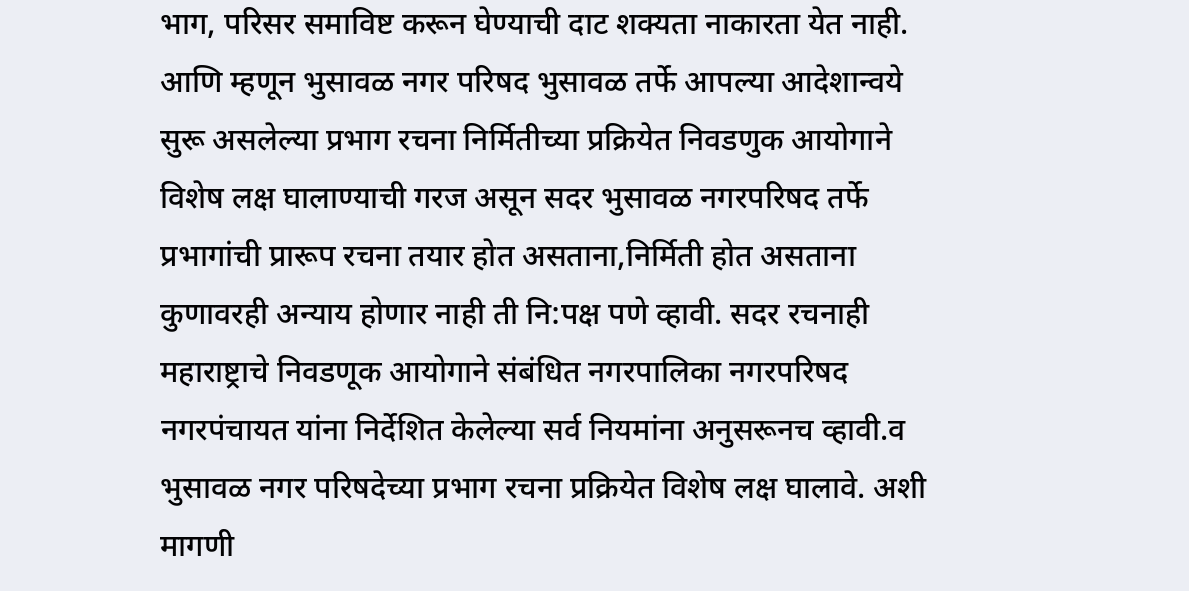भाग, परिसर समाविष्ट करून घेण्याची दाट शक्यता नाकारता येत नाही. आणि म्हणून भुसावळ नगर परिषद भुसावळ तर्फे आपल्या आदेशान्वये सुरू असलेल्या प्रभाग रचना निर्मितीच्या प्रक्रियेत निवडणुक आयोगाने विशेष लक्ष घालाण्याची गरज असून सदर भुसावळ नगरपरिषद तर्फे प्रभागांची प्रारूप रचना तयार होत असताना,निर्मिती होत असताना कुणावरही अन्याय होणार नाही ती नि:पक्ष पणे व्हावी. सदर रचनाही महाराष्ट्राचे निवडणूक आयोगाने संबंधित नगरपालिका नगरपरिषद नगरपंचायत यांना निर्देशित केलेल्या सर्व नियमांना अनुसरूनच व्हावी.व भुसावळ नगर परिषदेच्या प्रभाग रचना प्रक्रियेत विशेष लक्ष घालावे. अशी मागणी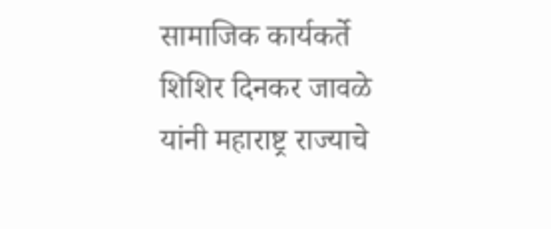सामाजिक कार्यकर्ते शिशिर दिनकर जावळे यांनी महाराष्ट्र राज्याचे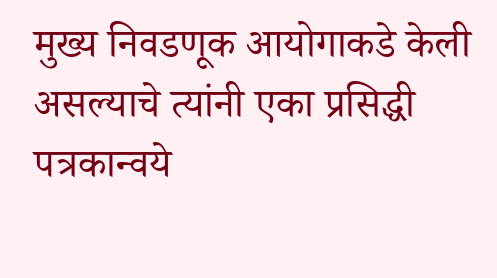मुख्य निवडणूक आयोगाकडे केली असल्याचे त्यांनी एका प्रसिद्धी पत्रकान्वये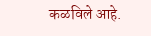कळविले आहे.